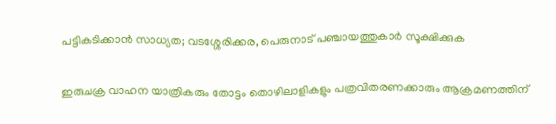പട്ടികടിക്കാൻ സാധ്യത; വടശ്ശേരിക്കര, പെരുനാട് പഞ്ചായത്തുകാർ സൂക്ഷിക്കുക

ഇരുചക്ര വാഹന യാത്രികരും തോട്ടം തൊഴിലാളികളും പത്രവിതരണക്കാരും ആക്രമണത്തിന്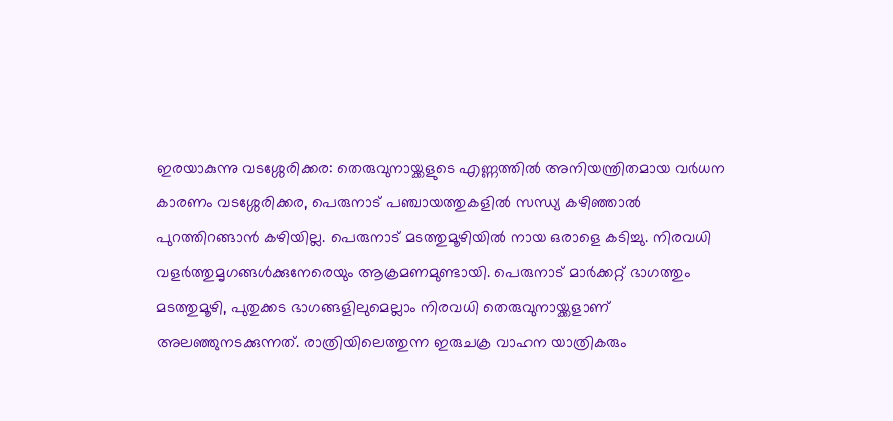ഇരയാകുന്നു വടശ്ശേരിക്കര: തെരുവുനായ്ക്കളുടെ എണ്ണത്തിൽ അനിയന്ത്രിതമായ വർധന കാരണം വടശ്ശേരിക്കര, പെരുനാട് പഞ്ചായത്തുകളിൽ സന്ധ്യ കഴിഞ്ഞാൽ പുറത്തിറങ്ങാൻ കഴിയില്ല. പെരുനാട് മടത്തുമൂഴിയിൽ നായ ഒരാളെ കടിച്ചു. നിരവധി വളർത്തുമൃഗങ്ങൾക്കുനേരെയും ആക്രമണമുണ്ടായി. പെരുനാട് മാർക്കറ്റ് ഭാഗത്തും മടത്തുമൂഴി, പുതുക്കട ഭാഗങ്ങളിലുമെല്ലാം നിരവധി തെരുവുനായ്ക്കളാണ് അലഞ്ഞുനടക്കുന്നത്. രാത്രിയിലെത്തുന്ന ഇരുചക്ര വാഹന യാത്രികരും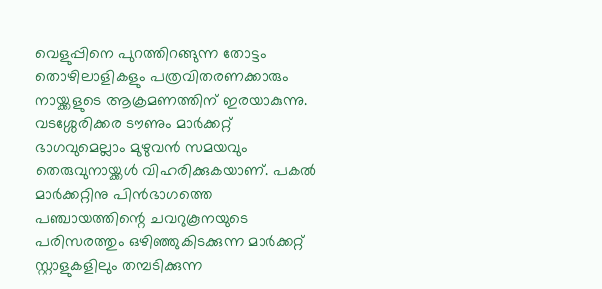വെളുപ്പിനെ പുറത്തിറങ്ങുന്ന തോട്ടം തൊഴിലാളികളും പത്രവിതരണക്കാരും നായ്ക്കളുടെ ആക്രമണത്തിന് ഇരയാകുന്നു. വടശ്ശേരിക്കര ടൗണും മാർക്കറ്റ് ഭാഗവുമെല്ലാം മുഴുവൻ സമയവും തെരുവുനായ്ക്കൾ വിഹരിക്കുകയാണ്. പകൽ മാർക്കറ്റിനു പിൻഭാഗത്തെ പഞ്ചായത്തിന്റെ ചവറുകൂനയുടെ പരിസരത്തും ഒഴിഞ്ഞുകിടക്കുന്ന മാർക്കറ്റ് സ്റ്റാളുകളിലും തമ്പടിക്കുന്ന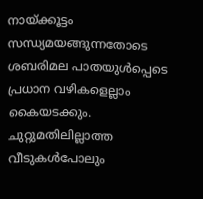നായ്ക്കൂട്ടം സന്ധ്യമയങ്ങുന്നതോടെ ശബരിമല പാതയുൾപ്പെടെ പ്രധാന വഴികളെല്ലാം കൈയടക്കും. ചുറ്റുമതിലില്ലാത്ത വീടുകൾപോലും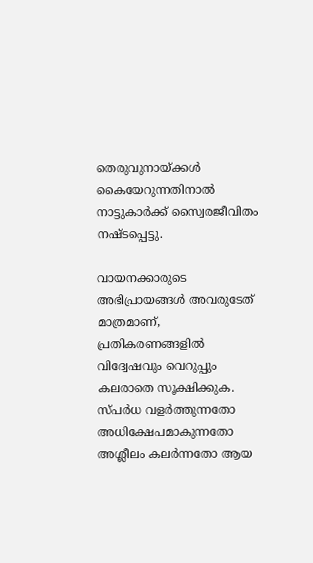തെരുവുനായ്ക്കൾ കൈയേറുന്നതിനാൽ നാട്ടുകാർക്ക് സ്വൈരജീവിതം നഷ്ടപ്പെട്ടു.

വായനക്കാരുടെ അഭിപ്രായങ്ങള്‍ അവരുടേത് മാത്രമാണ്, പ്രതികരണങ്ങളിൽ വിദ്വേഷവും വെറുപ്പും കലരാതെ സൂക്ഷിക്കുക. സ്പർധ വളർത്തുന്നതോ അധിക്ഷേപമാകുന്നതോ അശ്ലീലം കലർന്നതോ ആയ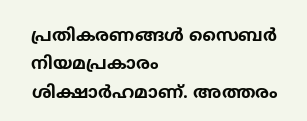പ്രതികരണങ്ങൾ സൈബർ നിയമപ്രകാരം ശിക്ഷാർഹമാണ്. അത്തരം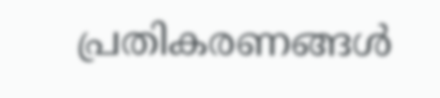പ്രതികരണങ്ങൾ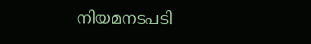നിയമനടപടി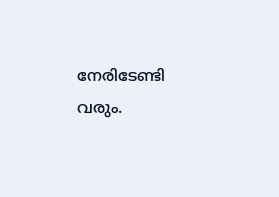നേരിടേണ്ടി വരും.